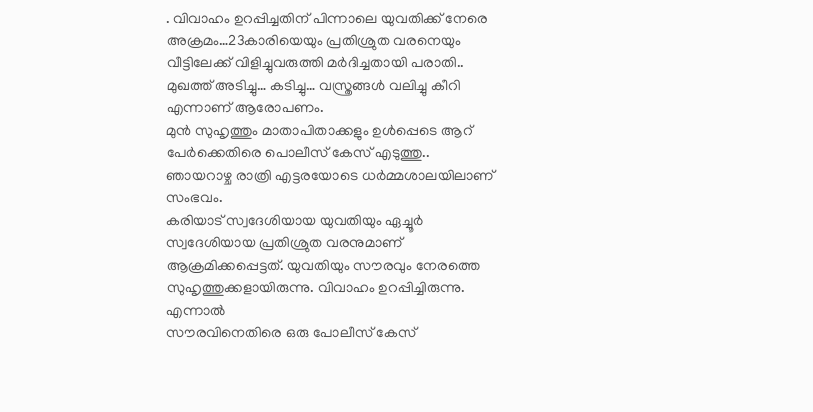. വിവാഹം ഉറപ്പിച്ചതിന് പിന്നാലെ യുവതിക്ക് നേരെ അക്രമം…23കാരിയെയും പ്രതിശ്രുത വരനെയും വീട്ടിലേക്ക് വിളിച്ചുവരുത്തി മർദിച്ചതായി പരാതി..
മുഖത്ത് അടിച്ചു… കടിച്ചു… വസ്ത്രങ്ങൾ വലിച്ചു കീറി എന്നാണ് ആരോപണം.
മുൻ സുഹൃത്തും മാതാപിതാക്കളും ഉൾപ്പെടെ ആറ് പേർക്കെതിരെ പൊലീസ് കേസ് എടുത്തു..
ഞായറാഴ്ച രാത്രി എട്ടരയോടെ ധർമ്മശാലയിലാണ് സംഭവം.
കരിയാട് സ്വദേശിയായ യുവതിയും ഏച്ചൂർ സ്വദേശിയായ പ്രതിശ്രുത വരനുമാണ് ആക്രമിക്കപ്പെട്ടത്. യുവതിയും സൗരവും നേരത്തെ സുഹൃത്തുക്കളായിരുന്നു. വിവാഹം ഉറപ്പിച്ചിരുന്നു. എന്നാൽ
സൗരവിനെതിരെ ഒരു പോലീസ് കേസ്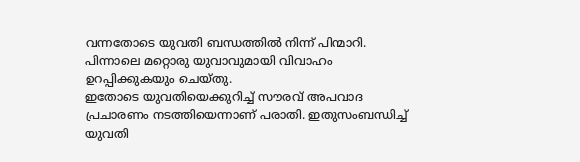വന്നതോടെ യുവതി ബന്ധത്തിൽ നിന്ന് പിന്മാറി. പിന്നാലെ മറ്റൊരു യുവാവുമായി വിവാഹം ഉറപ്പിക്കുകയും ചെയ്തു.
ഇതോടെ യുവതിയെക്കുറിച്ച് സൗരവ് അപവാദ പ്രചാരണം നടത്തിയെന്നാണ് പരാതി. ഇതുസംബന്ധിച്ച് യുവതി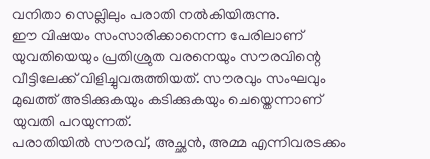വനിതാ സെല്ലിലും പരാതി നൽകിയിരുന്നു.
ഈ വിഷയം സംസാരിക്കാനെന്ന പേരിലാണ് യുവതിയെയും പ്രതിശ്രുത വരനെയും സൗരവിന്റെ വീട്ടിലേക്ക് വിളിച്ചുവരുത്തിയത്. സൗരവും സംഘവും മുഖത്ത് അടിക്കുകയും കടിക്കുകയും ചെയ്തെന്നാണ് യുവതി പറയുന്നത്.
പരാതിയിൽ സൗരവ്, അച്ഛൻ, അമ്മ എന്നിവരടക്കം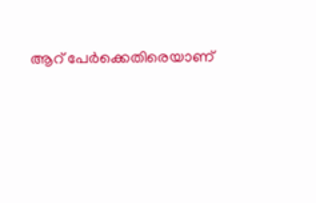ആറ് പേർക്കെതിരെയാണ്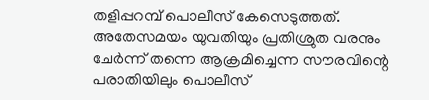തളിപ്പറമ്പ് പൊലീസ് കേസെടുത്തത്.
അതേസമയം യുവതിയും പ്രതിശ്രുത വരനും ചേർന്ന് തന്നെ ആക്രമിച്ചെന്ന സൗരവിന്റെ പരാതിയിലും പൊലീസ്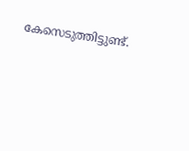കേസെടുത്തിട്ടുണ്ട്.